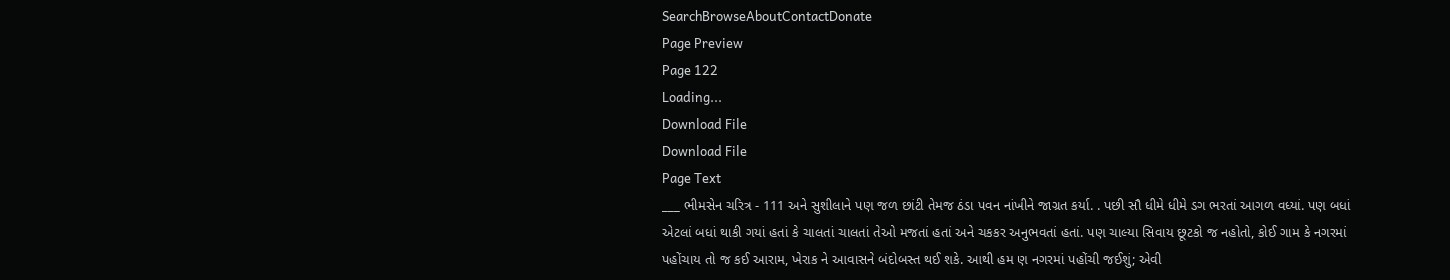SearchBrowseAboutContactDonate
Page Preview
Page 122
Loading...
Download File
Download File
Page Text
___ ભીમસેન ચરિત્ર - 111 અને સુશીલાને પણ જળ છાંટી તેમજ ઠંડા પવન નાંખીને જાગ્રત કર્યા. . પછી સૌ ધીમે ધીમે ડગ ભરતાં આગળ વધ્યાં. પણ બધાં એટલાં બધાં થાકી ગયાં હતાં કે ચાલતાં ચાલતાં તેઓ મજતાં હતાં અને ચકકર અનુભવતાં હતાં. પણ ચાલ્યા સિવાય છૂટકો જ નહોતો, કોઈ ગામ કે નગરમાં પહોંચાય તો જ કઈ આરામ, ખેરાક ને આવાસને બંદોબસ્ત થઈ શકે. આથી હમ ણ નગરમાં પહોંચી જઈશું; એવી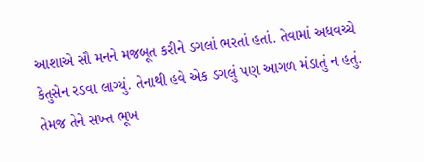આશાએ સૌ મનને મજબૂત કરીને ડગલાં ભરતાં હતાં. તેવામાં અધવચ્ચે કેતુસેન રડવા લાગ્યું. તેનાથી હવે એક ડગલું પણ આગળ મંડાતું ન હતું. તેમજ તેને સખ્ત ભૂખ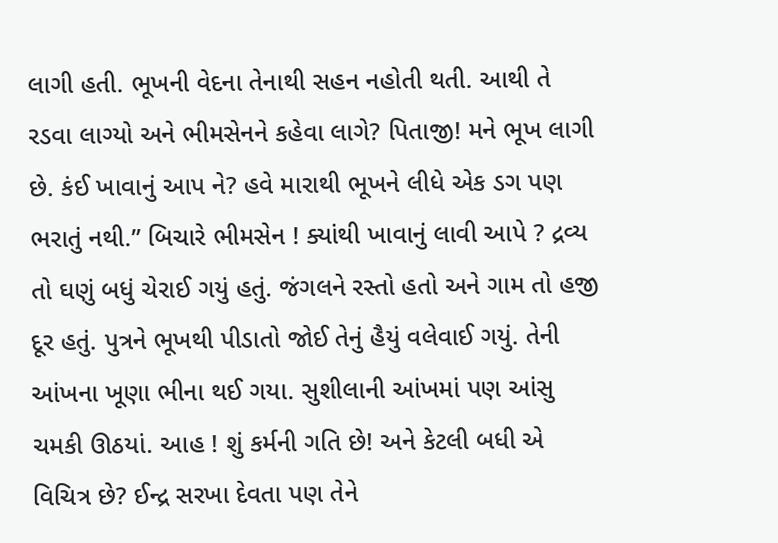લાગી હતી. ભૂખની વેદના તેનાથી સહન નહોતી થતી. આથી તે રડવા લાગ્યો અને ભીમસેનને કહેવા લાગે? પિતાજી! મને ભૂખ લાગી છે. કંઈ ખાવાનું આપ ને? હવે મારાથી ભૂખને લીધે એક ડગ પણ ભરાતું નથી.” બિચારે ભીમસેન ! ક્યાંથી ખાવાનું લાવી આપે ? દ્રવ્ય તો ઘણું બધું ચેરાઈ ગયું હતું. જંગલને રસ્તો હતો અને ગામ તો હજી દૂર હતું. પુત્રને ભૂખથી પીડાતો જોઈ તેનું હૈયું વલેવાઈ ગયું. તેની આંખના ખૂણા ભીના થઈ ગયા. સુશીલાની આંખમાં પણ આંસુ ચમકી ઊઠયાં. આહ ! શું કર્મની ગતિ છે! અને કેટલી બધી એ વિચિત્ર છે? ઈન્દ્ર સરખા દેવતા પણ તેને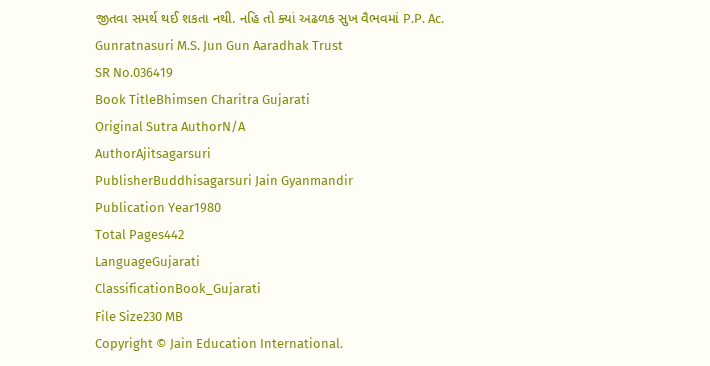જીતવા સમર્થ થઈ શકતા નથી. નહિ તો ક્યાં અઢળક સુખ વૈભવમાં P.P. Ac. Gunratnasuri M.S. Jun Gun Aaradhak Trust
SR No.036419
Book TitleBhimsen Charitra Gujarati
Original Sutra AuthorN/A
AuthorAjitsagarsuri
PublisherBuddhisagarsuri Jain Gyanmandir
Publication Year1980
Total Pages442
LanguageGujarati
ClassificationBook_Gujarati
File Size230 MB
Copyright © Jain Education International.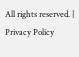All rights reserved. | Privacy Policy